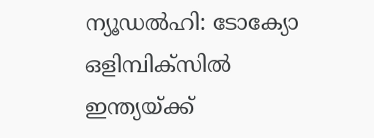ന്യൂഡൽഹി: ടോക്യോ ഒളിമ്പിക്സിൽ ഇന്ത്യയ്ക്ക്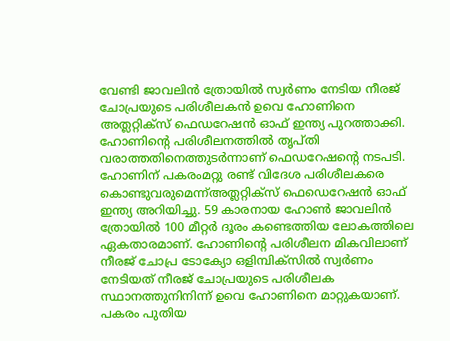വേണ്ടി ജാവലിൻ ത്രോയിൽ സ്വർണം നേടിയ നീരജ് ചോപ്രയുടെ പരിശീലകൻ ഉവെ ഹോണിനെ അത്ലറ്റിക്സ് ഫെഡറേഷൻ ഓഫ് ഇന്ത്യ പുറത്താക്കി. ഹോണിന്റെ പരിശീലനത്തിൽ തൃപ്തി വരാത്തതിനെത്തുടർന്നാണ് ഫെഡറേഷന്റെ നടപടി. ഹോണിന് പകരംമറ്റു രണ്ട് വിദേശ പരിശീലകരെ കൊണ്ടുവരുമെന്ന്അത്ലറ്റിക്സ് ഫെഡെറേഷൻ ഓഫ് ഇന്ത്യ അറിയിച്ചു. 59 കാരനായ ഹോൺ ജാവലിൻ ത്രോയിൽ 100 മീറ്റർ ദൂരം കണ്ടെത്തിയ ലോകത്തിലെ ഏകതാരമാണ്. ഹോണിന്റെ പരിശീലന മികവിലാണ് നീരജ് ചോപ്ര ടോക്യോ ഒളിമ്പിക്സിൽ സ്വർണം നേടിയത് നീരജ് ചോപ്രയുടെ പരിശീലക സ്ഥാനത്തുനിനിന്ന് ഉവെ ഹോണിനെ മാറ്റുകയാണ്. പകരം പുതിയ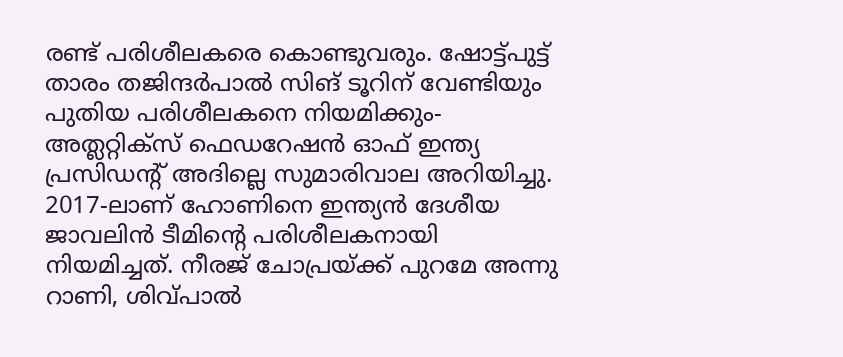രണ്ട് പരിശീലകരെ കൊണ്ടുവരും. ഷോട്ട്പുട്ട് താരം തജിന്ദർപാൽ സിങ് ടൂറിന് വേണ്ടിയും പുതിയ പരിശീലകനെ നിയമിക്കും- അത്ലറ്റിക്സ് ഫെഡറേഷൻ ഓഫ് ഇന്ത്യ പ്രസിഡന്റ് അദില്ലെ സുമാരിവാല അറിയിച്ചു. 2017-ലാണ് ഹോണിനെ ഇന്ത്യൻ ദേശീയ ജാവലിൻ ടീമിന്റെ പരിശീലകനായി നിയമിച്ചത്. നീരജ് ചോപ്രയ്ക്ക് പുറമേ അന്നു റാണി, ശിവ്പാൽ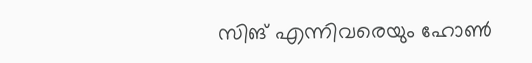സിങ് എന്നിവരെയും ഹോൺ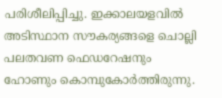പരിശീലിപ്പിച്ചു. ഇക്കാലയളവിൽ അടിസ്ഥാന സൗകര്യങ്ങളെ ചൊല്ലി പലതവണ ഫെഡറേഷനും ഹോണും കൊമ്പുകോർത്തിരുന്നു.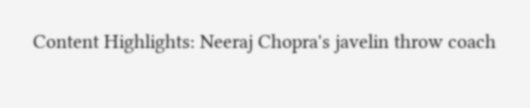Content Highlights: Neeraj Chopra's javelin throw coach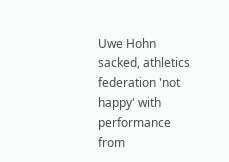Uwe Hohn sacked, athletics federation 'not happy' with performance
from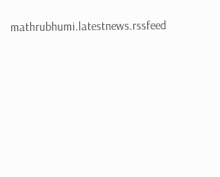mathrubhumi.latestnews.rssfeed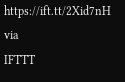https://ift.tt/2Xid7nH
via
IFTTT